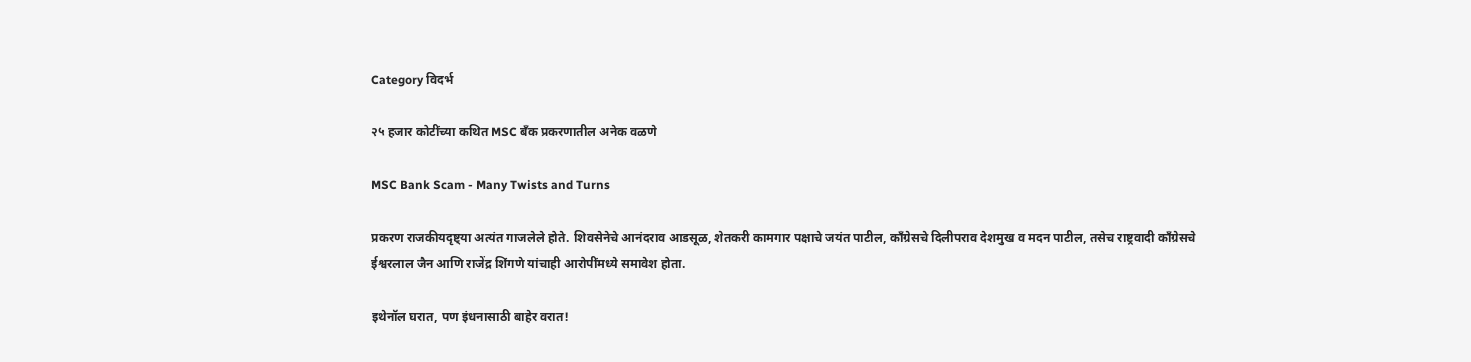Category विदर्भ

२५ हजार कोटींच्या कथित MSC बँक प्रकरणातील अनेक वळणे

MSC Bank Scam - Many Twists and Turns

प्रकरण राजकीयदृष्ट्या अत्यंत गाजलेले होते. शिवसेनेचे आनंदराव आडसूळ, शेतकरी कामगार पक्षाचे जयंत पाटील, काँग्रेसचे दिलीपराव देशमुख व मदन पाटील, तसेच राष्ट्रवादी काँग्रेसचे ईश्वरलाल जैन आणि राजेंद्र शिंगणे यांचाही आरोपींमध्ये समावेश होता.

इथेनॉल घरात, पण इंधनासाठी बाहेर वरात!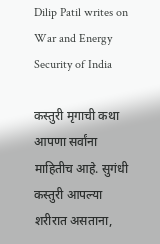Dilip Patil writes on War and Energy Security of India

कस्तुरी मृगाची कथा आपणा सर्वांना माहितीच आहे. सुगंधी कस्तुरी आपल्या शरीरात असताना,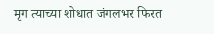मृग त्याच्या शोधात जंगलभर फिरत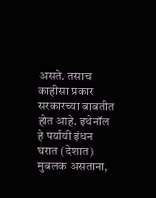असते. तसाच काहीसा प्रकार सरकारच्या बाबतीत होत आहे. इथेनॉल हे पर्यायी इंधन घरात (देशात) मुबलक असताना,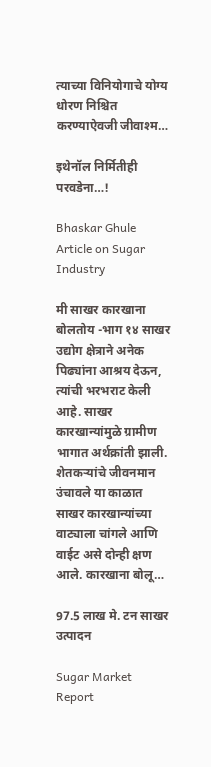त्याच्या विनियोगाचे योग्य धोरण निश्चित करण्याऐवजी जीवाश्म…

इथेनॉल निर्मितीही परवडेना…!

Bhaskar Ghule Article on Sugar Industry

मी साखर कारखाना बोलतोय -भाग १४ साखर उद्योग क्षेत्राने अनेक पिढ्यांना आश्रय देऊन, त्यांची भरभराट केली आहे. साखर कारखान्यांमुळे ग्रामीण भागात अर्थक्रांती झाली. शेतकर्‍यांचे जीवनमान उंचावले या काळात साखर कारखान्यांच्या वाट्याला चांगले आणि वाईट असे दोन्ही क्षण आले. कारखाना बोलू…

97.5 लाख मे. टन साखर उत्पादन

Sugar Market Report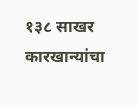१३८ साखर कारखान्यांचा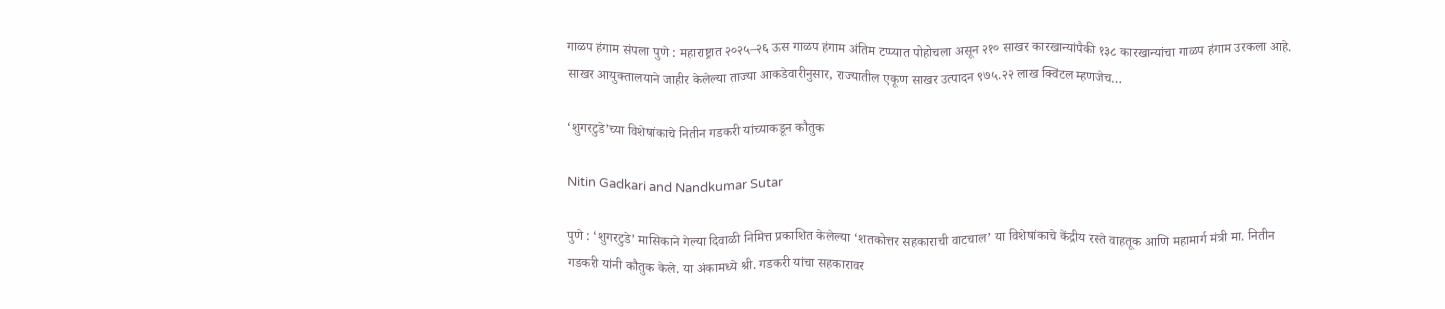गाळप हंगाम संपला पुणे : महाराष्ट्रात २०२५–२६ ऊस गाळप हंगाम अंतिम टप्प्यात पोहोचला असून २१० साखर कारखान्यांपैकी १३८ कारखान्यांचा गाळप हंगाम उरकला आहे. साखर आयुक्तालयाने जाहीर केलेल्या ताज्या आकडेवारीनुसार, राज्यातील एकूण साखर उत्पादन ९७५.२२ लाख क्विंटल म्हणजेच…

‘शुगरटुडे’च्या विशेषांकाचे नितीन गडकरी यांच्याकडून कौतुक

Nitin Gadkari and Nandkumar Sutar

पुणे : ‘शुगरटुडे’ मासिकाने गेल्या दिवाळी निमित्त प्रकाशित केलेल्या ‘शतकोत्तर सहकाराची वाटचाल’ या विशेषांकाचे केंद्रीय रस्ते वाहतूक आणि महामार्ग मंत्री मा. नितीन गडकरी यांनी कौतुक केले. या अंकामध्ये श्री. गडकरी यांचा सहकारावर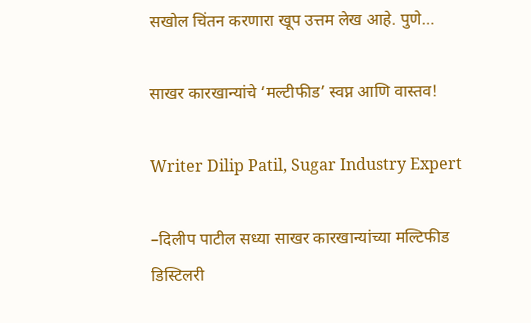सखोल चिंतन करणारा खूप उत्तम लेख आहे. पुणे…

साखर कारखान्यांचे ‘मल्टीफीड’ स्वप्न आणि वास्तव!

Writer Dilip Patil, Sugar Industry Expert

–दिलीप पाटील सध्या साखर कारखान्यांच्या मल्टिफीड डिस्टिलरी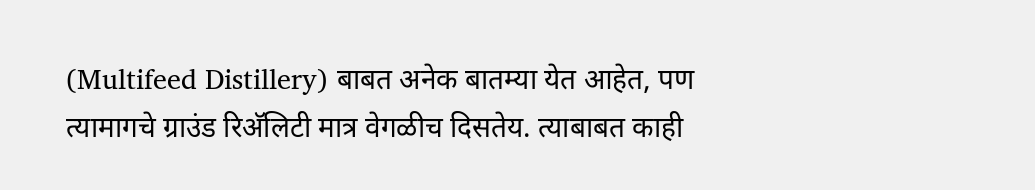(Multifeed Distillery) बाबत अनेक बातम्या येत आहेत, पण त्यामागचे ग्राउंड रिअ‍ॅलिटी मात्र वेगळीच दिसतेय. त्याबाबत काही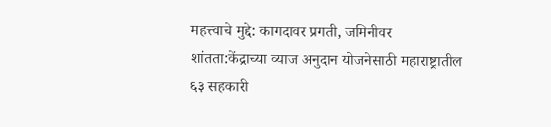महत्त्वाचे मुद्दे: कागदावर प्रगती, जमिनीवर शांतता:केंद्राच्या व्याज अनुदान योजनेसाठी महाराष्ट्रातील ६३ सहकारी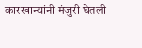कारखान्यांनी मंजुरी घेतली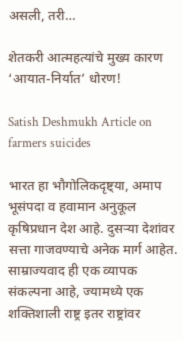असली, तरी…

शेतकरी आत्महत्यांचे मुख्य कारण ‘आयात-निर्यात’ धोरण!

Satish Deshmukh Article on farmers suicides

भारत हा भौगोलिकदृष्ट्या, अमाप भूसंपदा व हवामान अनुकूल कृषिप्रधान देश आहे. दुसर्‍या देशांवर सत्ता गाजवण्याचे अनेक मार्ग आहेत. साम्राज्यवाद ही एक व्यापक संकल्पना आहे, ज्यामध्ये एक शक्तिशाली राष्ट्र इतर राष्ट्रांवर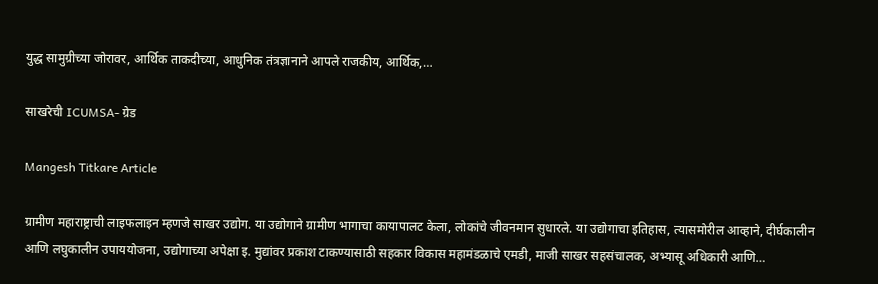युद्ध सामुग्रीच्या जोरावर, आर्थिक ताकदीच्या, आधुनिक तंत्रज्ञानाने आपले राजकीय, आर्थिक,…

साखरेची ICUMSA- ग्रेड

Mangesh Titkare Article

ग्रामीण महाराष्ट्राची लाइफलाइन म्हणजे साखर उद्योग. या उद्योगाने ग्रामीण भागाचा कायापालट केला, लोकांचे जीवनमान सुधारले. या उद्योगाचा इतिहास, त्यासमोरील आव्हाने, दीर्घकालीन आणि लघुकालीन उपाययोजना, उद्योगाच्या अपेक्षा इ. मुद्यांवर प्रकाश टाकण्यासाठी सहकार विकास महामंडळाचे एमडी, माजी साखर सहसंचालक, अभ्यासू अधिकारी आणि…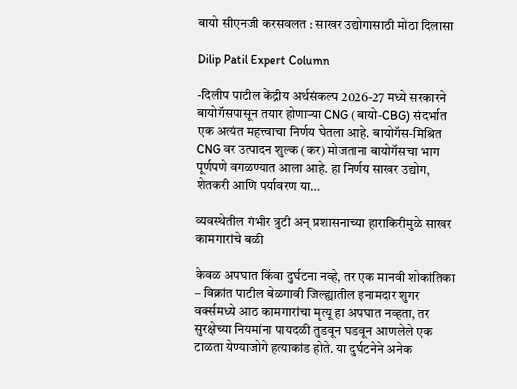बायो सीएनजी करसवलत : साखर उद्योगासाठी मोठा दिलासा

Dilip Patil Expert Column

-दिलीप पाटील केंद्रीय अर्थसंकल्प 2026-27 मध्ये सरकारने बायोगॅसपासून तयार होणाऱ्या CNG (बायो-CBG) संदर्भात एक अत्यंत महत्त्वाचा निर्णय घेतला आहे. बायोगॅस-मिश्रित CNG वर उत्पादन शुल्क (कर) मोजताना बायोगॅसचा भाग पूर्णपणे वगळण्यात आला आहे. हा निर्णय साखर उद्योग, शेतकरी आणि पर्यावरण या…

व्यवस्थेतील गंभीर त्रुटी अन् प्रशासनाच्या हाराकिरीमुळे साखर कामगारांचे बळी

केवळ अपघात किंवा दुर्घटना नव्हे, तर एक मानवी शोकांतिका – विक्रांत पाटील बेळगावी जिल्ह्यातील इनामदार शुगर वर्क्समध्ये आठ कामगारांचा मृत्यू हा अपघात नव्हता, तर सुरक्षेच्या नियमांना पायदळी तुडवून घडवून आणलेले एक टाळता येण्याजोगे हत्याकांड होते. या दुर्घटनेने अनेक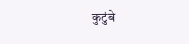कुटुंबे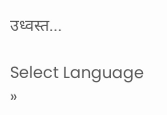उध्वस्त…

Select Language »